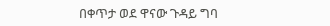በቀጥታ ወደ ዋናው ጉዳይ ግባ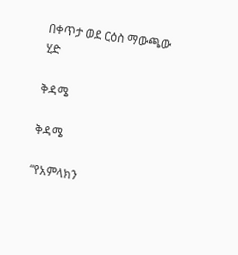በቀጥታ ወደ ርዕስ ማውጫው ሂድ

ቅዳሜ

ቅዳሜ

“የአምላክን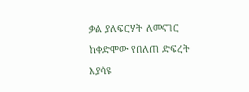ቃል ያለፍርሃት ለመናገር ከቀድሞው የበለጠ ድፍረት እያሳዩ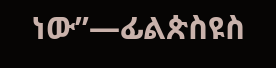ነው”—ፊልጵስዩስ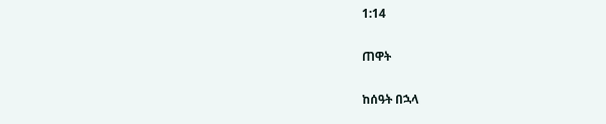1:14

ጠዋት

ከሰዓት በኋላ